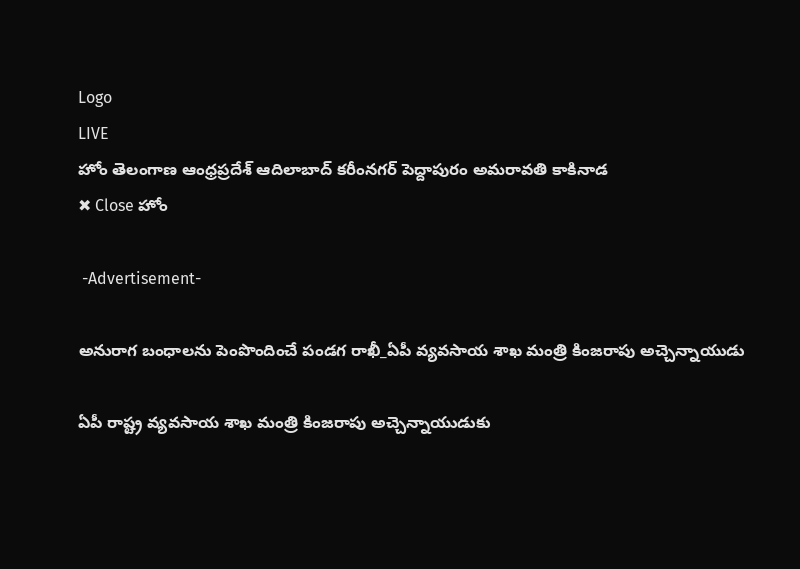Logo
LIVE
హోం తెలంగాణ ఆంధ్రప్రదేశ్ ఆదిలాబాద్ కరీంనగర్ పెద్దాపురం అమరావతి కాకినాడ
✖ Close హోం

 -Advertisement-

అనురాగ బంధాల‌ను పెంపొందించే పండగ రాఖీ_ఏపీ వ్యవసాయ శాఖ మంత్రి కింజరాపు అచ్చెన్నాయుడు

ఏపీ రాష్ట్ర వ్యవసాయ శాఖ మంత్రి కింజరాపు అచ్చెన్నాయుడుకు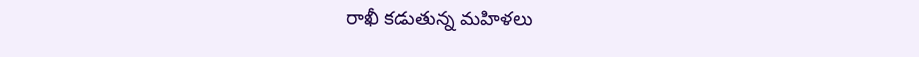రాఖీ కడుతున్న మహిళలు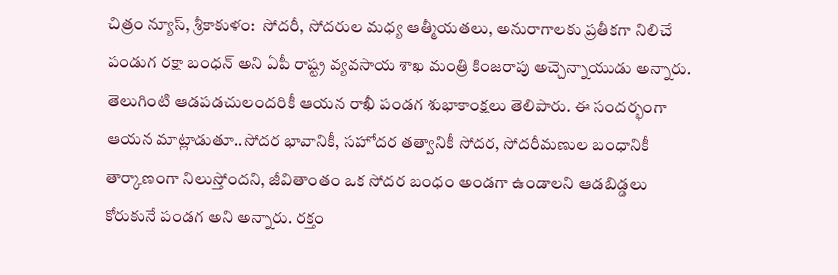చిత్రం న్యూస్, శ్రీకాకుళం:  సోదరీ, సోదరుల మధ్య ఆత్మీయతలు, అనురాగాలకు ప్ర‌తీక‌గా నిలిచే పండుగ రక్షా బంధన్ అని ఏపీ రాష్ట్ర వ్యవసాయ శాఖ మంత్రి కింజరాపు అచ్చెన్నాయుడు అన్నారు. తెలుగింటి ఆడపడచులందరికీ ఆయన రాఖీ పండగ శుభాకాంక్షలు తెలిపారు. ఈ సందర్భంగా ఆయన మాట్లాడుతూ..సోద‌ర భావానికీ, స‌హోద‌ర త‌త్వానికీ సోద‌ర, సోద‌రీమ‌ణుల బంధానికీ తార్కాణంగా నిలుస్తోందని, జీవితాంతం ఒక సోద‌ర బంధం అండగా ఉండాలని ఆడబిడ్డలు కోరుకునే పండగ అని అన్నారు. ర‌క్తం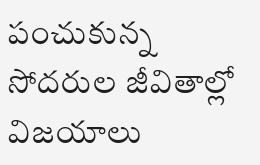పంచుకున్న సోద‌రుల జీవితాల్లో విజ‌యాలు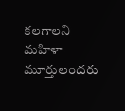కలగాలని మహిళా మూర్తులందరు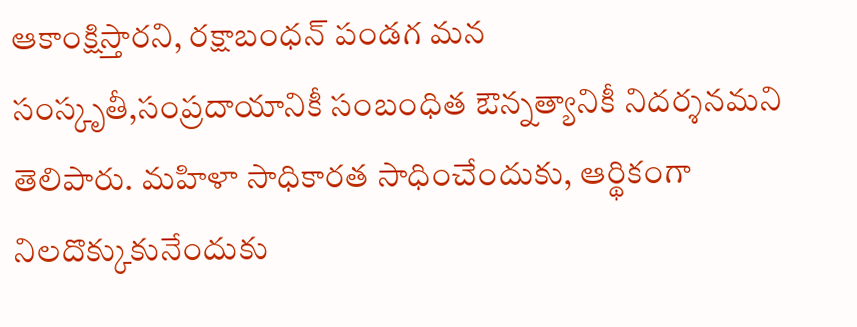ఆకాంక్షిస్తారని, రక్షాబంధన్ పండగ మ‌న సంస్కృతీ,సంప్రదాయానికీ సంబంధిత ఔన్నత్యానికీ నిదర్శనమని తెలిపారు. మహిళా సాధికారత సాధించేందుకు, ఆర్థికంగా నిల‌దొక్కుకునేందుకు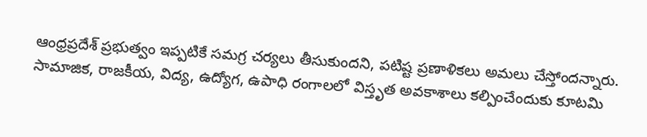ఆంధ్ర‌ప్ర‌దేశ్ ప్రభుత్వం ఇప్ప‌టికే స‌మ‌గ్ర చ‌ర్య‌లు తీసుకుందని, ప‌టిష్ట ప్ర‌ణాళిక‌లు అమ‌లు చేస్తోందన్నారు. సామాజిక, రాజకీయ, విద్య, ఉద్యోగ, ఉపాధి రంగాల‌లో విస్తృత అవ‌కాశాలు క‌ల్పించేందుకు కూట‌మి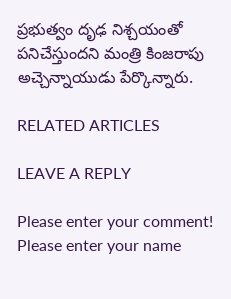ప్ర‌భుత్వం దృఢ నిశ్చ‌యంతో ప‌నిచేస్తుందని మంత్రి కింజరాపు అచ్చెన్నాయుడు పేర్కొన్నారు.

RELATED ARTICLES

LEAVE A REPLY

Please enter your comment!
Please enter your name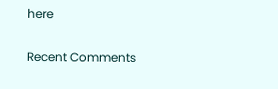here

Recent Comments